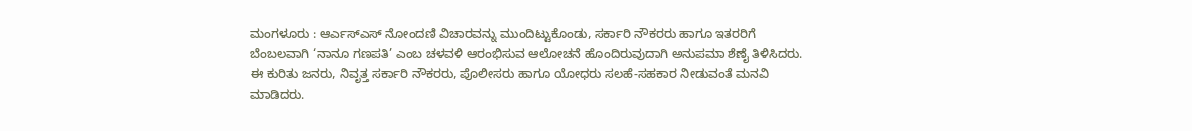ಮಂಗಳೂರು : ಆರ್ಎಸ್ಎಸ್ ನೋಂದಣಿ ವಿಚಾರವನ್ನು ಮುಂದಿಟ್ಟುಕೊಂಡು, ಸರ್ಕಾರಿ ನೌಕರರು ಹಾಗೂ ಇತರರಿಗೆ ಬೆಂಬಲವಾಗಿ ‘ನಾನೂ ಗಣಪತಿ’ ಎಂಬ ಚಳವಳಿ ಆರಂಭಿಸುವ ಆಲೋಚನೆ ಹೊಂದಿರುವುದಾಗಿ ಅನುಪಮಾ ಶೆಣೈ ತಿಳಿಸಿದರು. ಈ ಕುರಿತು ಜನರು, ನಿವೃತ್ತ ಸರ್ಕಾರಿ ನೌಕರರು, ಪೊಲೀಸರು ಹಾಗೂ ಯೋಧರು ಸಲಹೆ-ಸಹಕಾರ ನೀಡುವಂತೆ ಮನವಿ ಮಾಡಿದರು.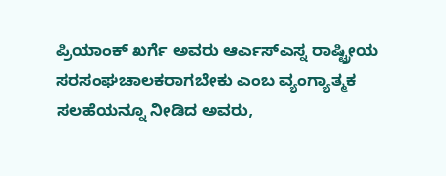ಪ್ರಿಯಾಂಕ್ ಖರ್ಗೆ ಅವರು ಆರ್ಎಸ್ಎಸ್ನ ರಾಷ್ಟ್ರೀಯ ಸರಸಂಘಚಾಲಕರಾಗಬೇಕು ಎಂಬ ವ್ಯಂಗ್ಯಾತ್ಮಕ ಸಲಹೆಯನ್ನೂ ನೀಡಿದ ಅವರು,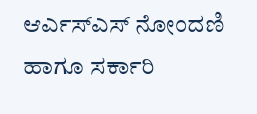ಆರ್ಎಸ್ಎಸ್ ನೋಂದಣಿ ಹಾಗೂ ಸರ್ಕಾರಿ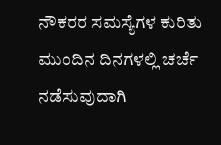ನೌಕರರ ಸಮಸ್ಯೆಗಳ ಕುರಿತು ಮುಂದಿನ ದಿನಗಳಲ್ಲಿ ಚರ್ಚೆ ನಡೆಸುವುದಾಗಿ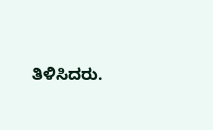ತಿಳಿಸಿದರು.